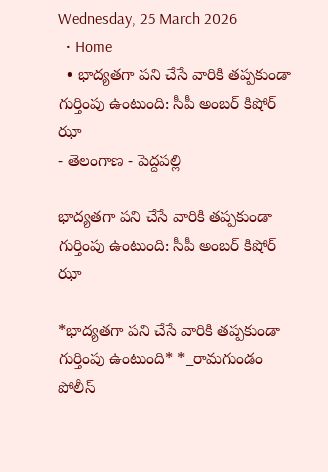Wednesday, 25 March 2026
  • Home
  • భాద్యతగా పని చేసే వారికి తప్పకుండా గుర్తింపు ఉంటుంది: సీపీ అంబర్ కిషోర్ ఝా
- తెలంగాణ - పెద్దపల్లి

భాద్యతగా పని చేసే వారికి తప్పకుండా గుర్తింపు ఉంటుంది: సీపీ అంబర్ కిషోర్ ఝా

*భాద్యతగా పని చేసే వారికి తప్పకుండా గుర్తింపు ఉంటుంది* *_రామగుండం పోలీస్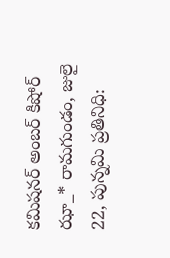కమిషనర్ అంబర్ కిషోర్ ఝా_* రామగుండం, జులై 22, పున్నమి ప్రతినిధి: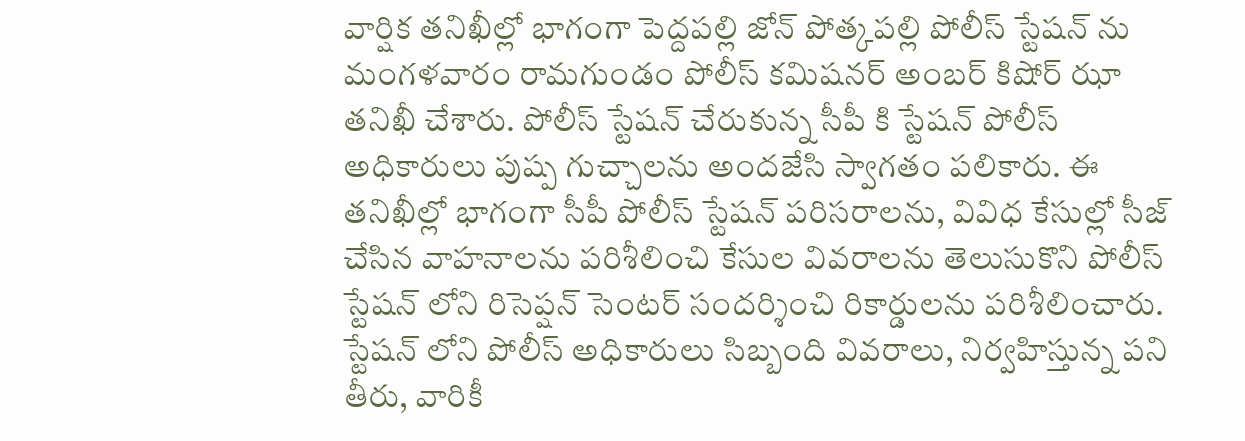వార్షిక తనిఖీల్లో భాగంగా పెద్దపల్లి జోన్ పోత్కపల్లి పోలీస్ స్టేషన్ ను మంగళవారం రామగుండం పోలీస్ కమిషనర్ అంబర్ కిషోర్ ఝా తనిఖీ చేశారు. పోలీస్ స్టేషన్ చేరుకున్న సీపీ కి స్టేషన్ పోలీస్ అధికారులు పుష్ప గుచ్చాలను అందజేసి స్వాగతం పలికారు. ఈ తనిఖీల్లో భాగంగా సీపీ పోలీస్ స్టేషన్ పరిసరాలను, వివిధ కేసుల్లో సీజ్ చేసిన వాహనాలను పరిశీలించి కేసుల వివరాలను తెలుసుకొని పోలీస్ స్టేషన్ లోని రిసెప్షన్ సెంటర్ సందర్శించి రికార్డులను పరిశీలించారు. స్టేషన్ లోని పోలీస్ అధికారులు సిబ్బంది వివరాలు, నిర్వహిస్తున్న పని తీరు, వారికీ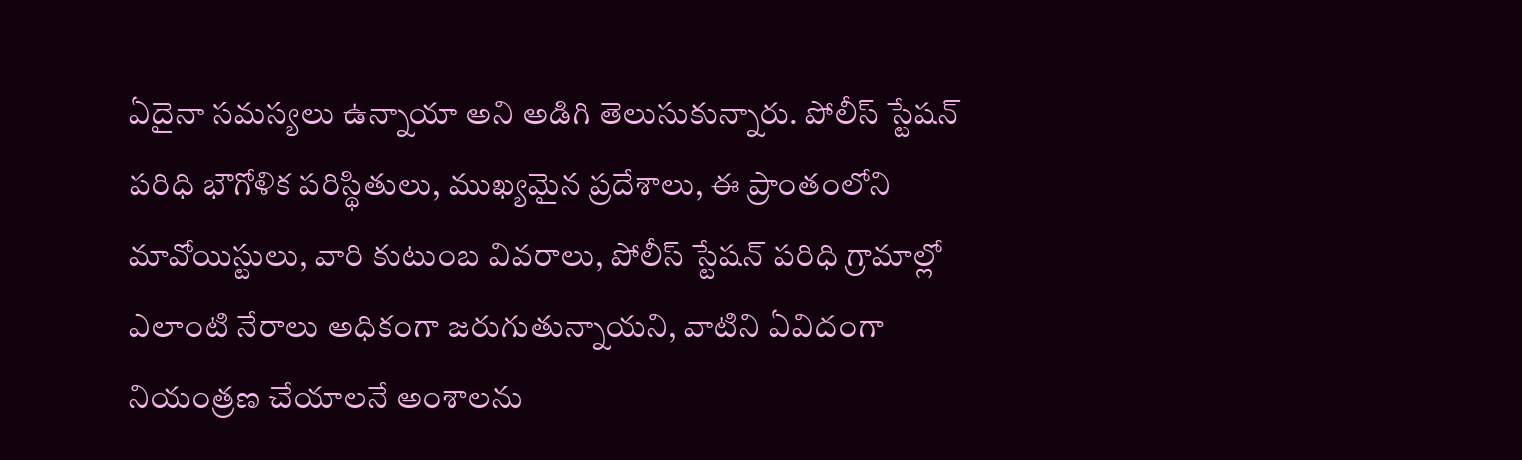ఏదైనా సమస్యలు ఉన్నాయా అని అడిగి తెలుసుకున్నారు. పోలీస్ స్టేషన్ పరిధి భౌగోళిక పరిస్థితులు, ముఖ్యమైన ప్రదేశాలు, ఈ ప్రాంతంలోని మావోయిస్టులు, వారి కుటుంబ వివరాలు, పోలీస్ స్టేషన్ పరిధి గ్రామాల్లో ఎలాంటి నేరాలు అధికంగా జరుగుతున్నాయని, వాటిని ఏవిదంగా నియంత్రణ చేయాలనే అంశాలను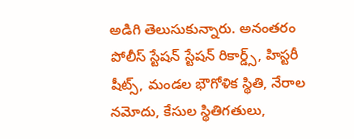అడిగి తెలుసుకున్నారు. అనంతరం పోలీస్ స్టేషన్ స్టేషన్ రికార్డ్స్, హిస్టరీ షీట్స్, మండల భౌగోళిక స్థితి, నేరాల నమోదు, కేసుల స్థితిగతులు,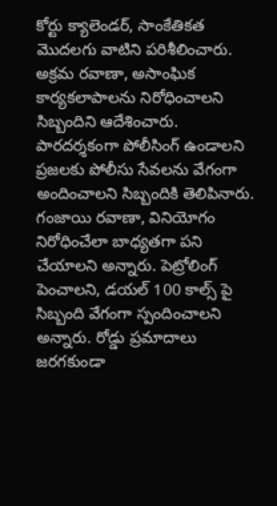కోర్టు క్యాలెండర్, సాంకేతికత మొదలగు వాటిని పరిశీలించారు. అక్రమ రవాణా, అసాంఘిక కార్యకలాపాలను నిరోధించాలని సిబ్బందిని ఆదేశించారు. పారదర్శకంగా పోలీసింగ్ ఉండాలని ప్రజలకు పోలీసు సేవలను వేగంగా అందించాలని సిబ్బందికి తెలిపినారు. గంజాయి రవాణా, వినియోగం నిరోధించేలా బాధ్యతగా పని చేయాలని అన్నారు. పెట్రోలింగ్ పెంచాలని, డయల్ 100 కాల్స్ పై సిబ్బంది వేగంగా స్పందించాలని అన్నారు. రోడ్డు ప్రమాదాలు జరగకుండా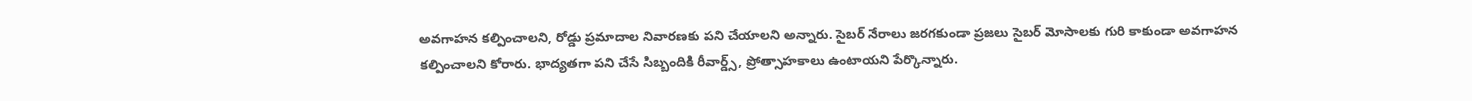అవగాహన కల్పించాలని, రోడ్డు ప్రమాదాల నివారణకు పని చేయాలని అన్నారు. సైబర్ నేరాలు జరగకుండా ప్రజలు సైబర్ మోసాలకు గురి కాకుండా అవగాహన కల్పించాలని కోరారు. భాద్యతగా పని చేసే సిబ్బందికి రీవార్డ్స్, ప్రోత్సాహకాలు ఉంటాయని పేర్కొన్నారు.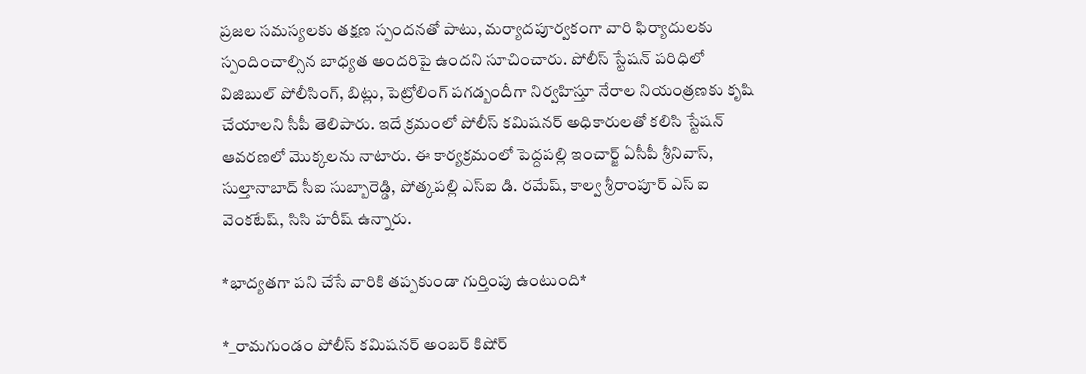ప్రజల సమస్యలకు తక్షణ స్పందనతో పాటు, మర్యాదపూర్వకంగా వారి ఫిర్యాదులకు స్పందించాల్సిన బాధ్యత అందరిపై ఉందని సూచించారు. పోలీస్ స్టేషన్ పరిధిలో విజిబుల్ పోలీసింగ్, బిట్లు, పెట్రోలింగ్ పగడ్బందీగా నిర్వహిస్తూ నేరాల నియంత్రణకు కృషి చేయాలని సీపీ తెలిపారు. ఇదే క్రమంలో పోలీస్ కమిషనర్ అధికారులతో కలిసి స్టేషన్ ఆవరణలో మొక్కలను నాటారు. ఈ కార్యక్రమంలో పెద్దపల్లి ఇంచార్జ్ ఏసీపీ శ్రీనివాస్, సుల్తానాబాద్ సీఐ సుబ్బారెడ్డి, పోత్కపల్లి ఎస్ఐ డి. రమేష్, కాల్వ శ్రీరాంపూర్ ఎస్ ఐ వెంకటేష్, సిసి హరీష్ ఉన్నారు.

*భాద్యతగా పని చేసే వారికి తప్పకుండా గుర్తింపు ఉంటుంది*

*_రామగుండం పోలీస్ కమిషనర్ అంబర్ కిషోర్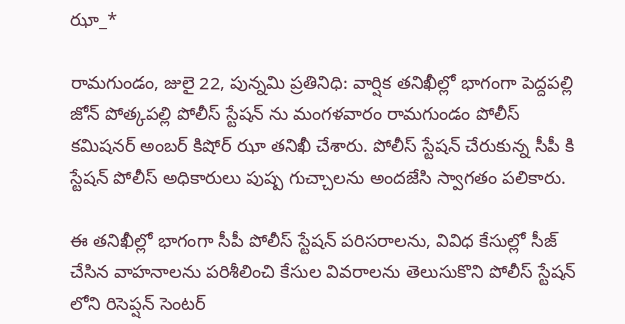ఝా_*

రామగుండం, జులై 22, పున్నమి ప్రతినిధి: వార్షిక తనిఖీల్లో భాగంగా పెద్దపల్లి జోన్ పోత్కపల్లి పోలీస్ స్టేషన్ ను మంగళవారం రామగుండం పోలీస్ కమిషనర్ అంబర్ కిషోర్ ఝా తనిఖీ చేశారు. పోలీస్ స్టేషన్ చేరుకున్న సీపీ కి స్టేషన్ పోలీస్ అధికారులు పుష్ప గుచ్చాలను అందజేసి స్వాగతం పలికారు.

ఈ తనిఖీల్లో భాగంగా సీపీ పోలీస్ స్టేషన్ పరిసరాలను, వివిధ కేసుల్లో సీజ్ చేసిన వాహనాలను పరిశీలించి కేసుల వివరాలను తెలుసుకొని పోలీస్ స్టేషన్ లోని రిసెప్షన్ సెంటర్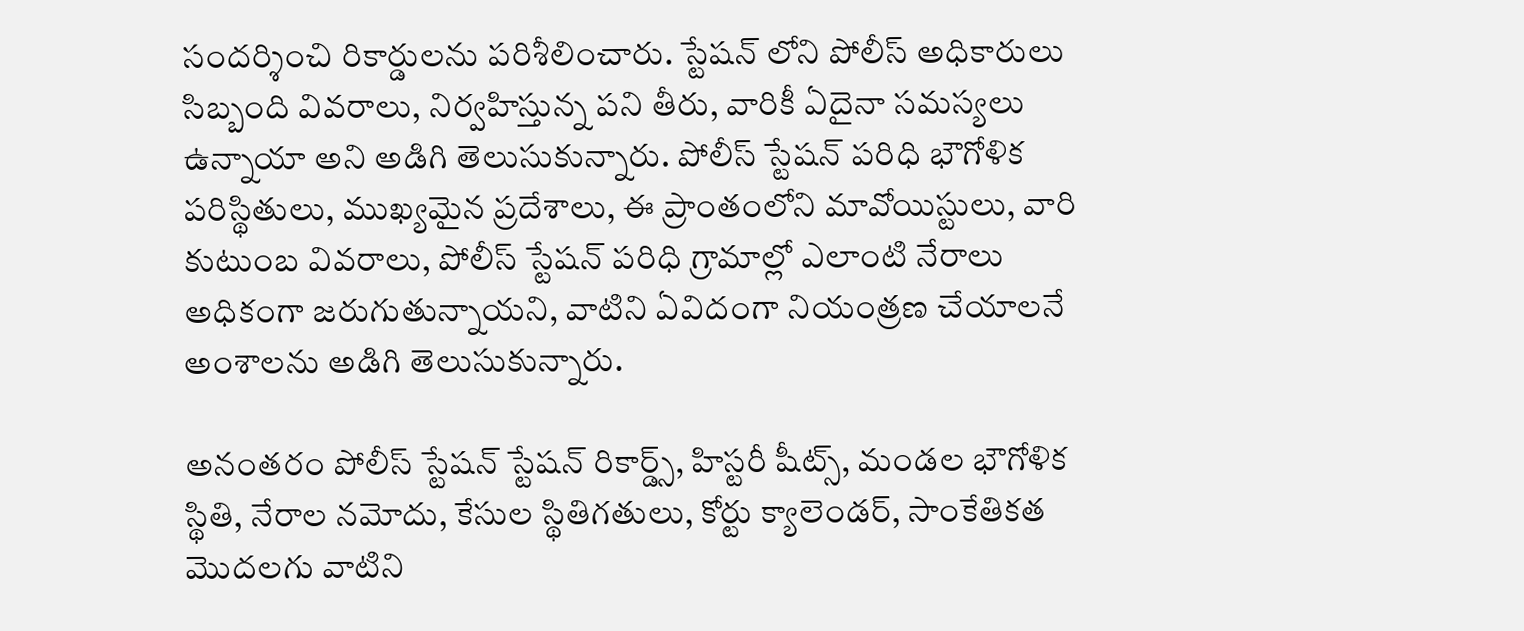సందర్శించి రికార్డులను పరిశీలించారు. స్టేషన్ లోని పోలీస్ అధికారులు సిబ్బంది వివరాలు, నిర్వహిస్తున్న పని తీరు, వారికీ ఏదైనా సమస్యలు ఉన్నాయా అని అడిగి తెలుసుకున్నారు. పోలీస్ స్టేషన్ పరిధి భౌగోళిక పరిస్థితులు, ముఖ్యమైన ప్రదేశాలు, ఈ ప్రాంతంలోని మావోయిస్టులు, వారి కుటుంబ వివరాలు, పోలీస్ స్టేషన్ పరిధి గ్రామాల్లో ఎలాంటి నేరాలు అధికంగా జరుగుతున్నాయని, వాటిని ఏవిదంగా నియంత్రణ చేయాలనే అంశాలను అడిగి తెలుసుకున్నారు.

అనంతరం పోలీస్ స్టేషన్ స్టేషన్ రికార్డ్స్, హిస్టరీ షీట్స్, మండల భౌగోళిక స్థితి, నేరాల నమోదు, కేసుల స్థితిగతులు, కోర్టు క్యాలెండర్, సాంకేతికత మొదలగు వాటిని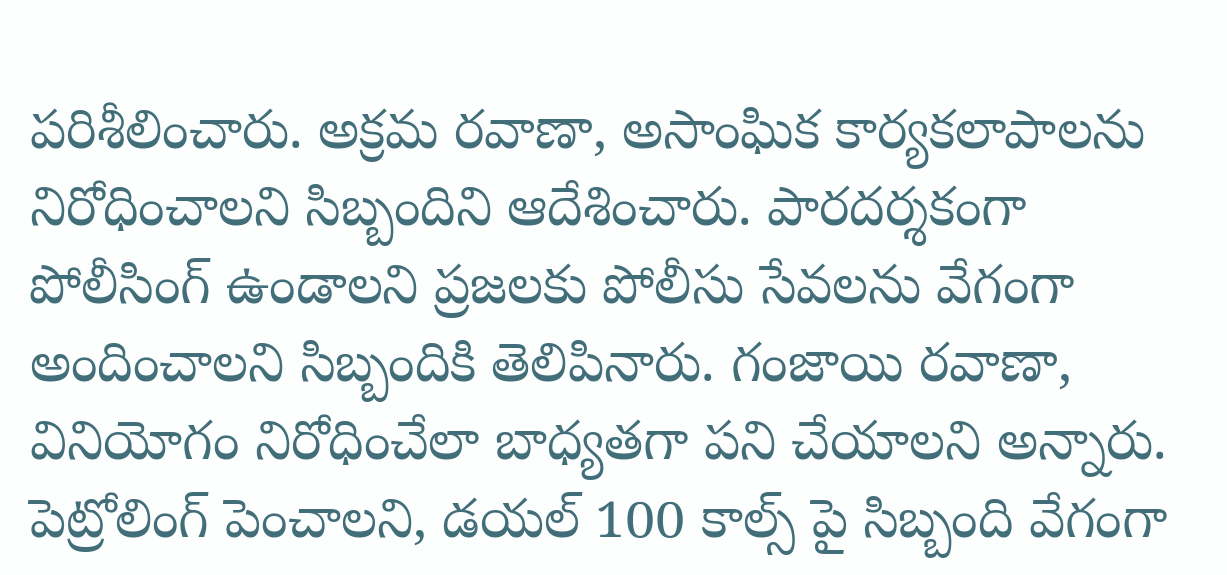పరిశీలించారు. అక్రమ రవాణా, అసాంఘిక కార్యకలాపాలను నిరోధించాలని సిబ్బందిని ఆదేశించారు. పారదర్శకంగా పోలీసింగ్ ఉండాలని ప్రజలకు పోలీసు సేవలను వేగంగా అందించాలని సిబ్బందికి తెలిపినారు. గంజాయి రవాణా, వినియోగం నిరోధించేలా బాధ్యతగా పని చేయాలని అన్నారు. పెట్రోలింగ్ పెంచాలని, డయల్ 100 కాల్స్ పై సిబ్బంది వేగంగా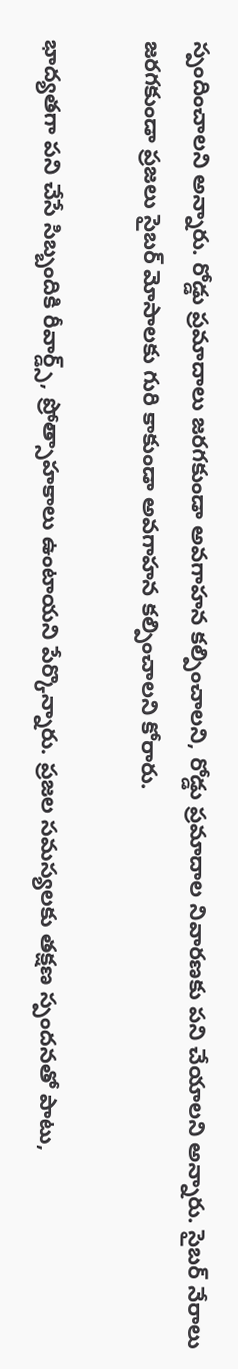స్పందించాలని అన్నారు. రోడ్డు ప్రమాదాలు జరగకుండా అవగాహన కల్పించాలని, రోడ్డు ప్రమాదాల నివారణకు పని చేయాలని అన్నారు. సైబర్ నేరాలు జరగకుండా ప్రజలు సైబర్ మోసాలకు గురి కాకుండా అవగాహన కల్పించాలని కోరారు.

భాద్యతగా పని చేసే సిబ్బందికి రీవార్డ్స్, ప్రోత్సాహకాలు ఉంటాయని పేర్కొన్నారు. ప్రజల సమస్యలకు తక్షణ స్పందనతో పాటు,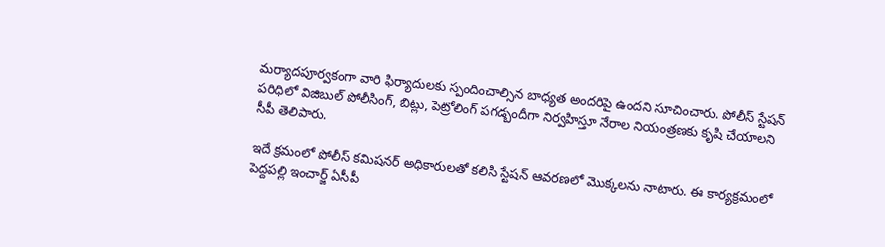మర్యాదపూర్వకంగా వారి ఫిర్యాదులకు స్పందించాల్సిన బాధ్యత అందరిపై ఉందని సూచించారు. పోలీస్ స్టేషన్ పరిధిలో విజిబుల్ పోలీసింగ్, బిట్లు, పెట్రోలింగ్ పగడ్బందీగా నిర్వహిస్తూ నేరాల నియంత్రణకు కృషి చేయాలని సీపీ తెలిపారు.

ఇదే క్రమంలో పోలీస్ కమిషనర్ అధికారులతో కలిసి స్టేషన్ ఆవరణలో మొక్కలను నాటారు. ఈ కార్యక్రమంలో పెద్దపల్లి ఇంచార్జ్ ఏసీపీ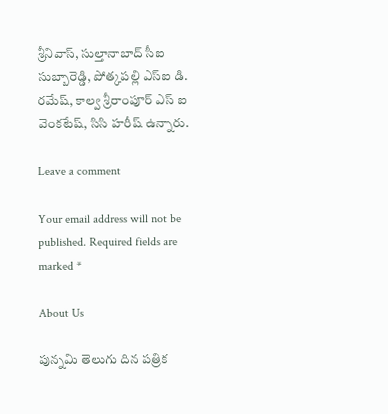శ్రీనివాస్, సుల్తానాబాద్ సీఐ సుబ్బారెడ్డి, పోత్కపల్లి ఎస్ఐ డి. రమేష్, కాల్వ శ్రీరాంపూర్ ఎస్ ఐ వెంకటేష్, సిసి హరీష్ ఉన్నారు.

Leave a comment

Your email address will not be published. Required fields are marked *

About Us

పున్నమి తెలుగు దిన పత్రిక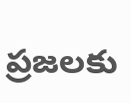ప్రజలకు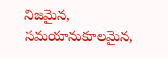నిజమైన, సమయానుకూలమైన,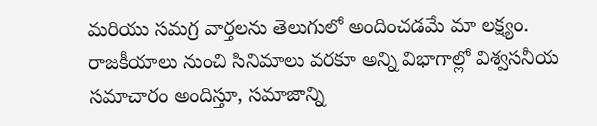మరియు సమగ్ర వార్తలను తెలుగులో అందించడమే మా లక్ష్యం.
రాజకీయాలు నుంచి సినిమాలు వరకూ అన్ని విభాగాల్లో విశ్వసనీయ సమాచారం అందిస్తూ, సమాజాన్ని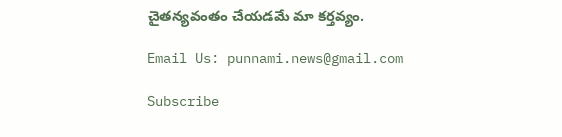చైతన్యవంతం చేయడమే మా కర్తవ్యం.

Email Us: punnami.news@gmail.com

Subscribe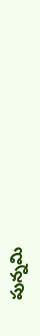పున్నమి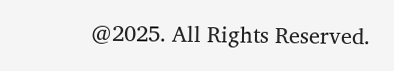@2025. All Rights Reserved.